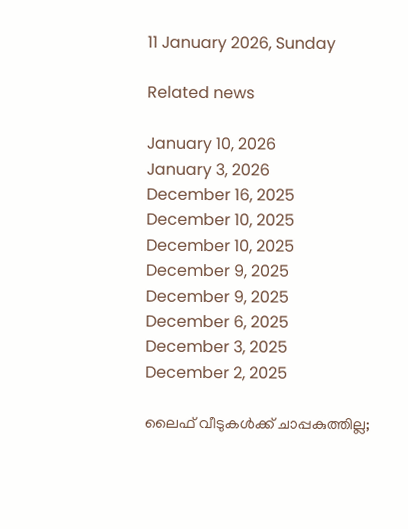11 January 2026, Sunday

Related news

January 10, 2026
January 3, 2026
December 16, 2025
December 10, 2025
December 10, 2025
December 9, 2025
December 9, 2025
December 6, 2025
December 3, 2025
December 2, 2025

ലൈഫ് വീടുകള്‍ക്ക് ചാപ്പകുത്തില്ല;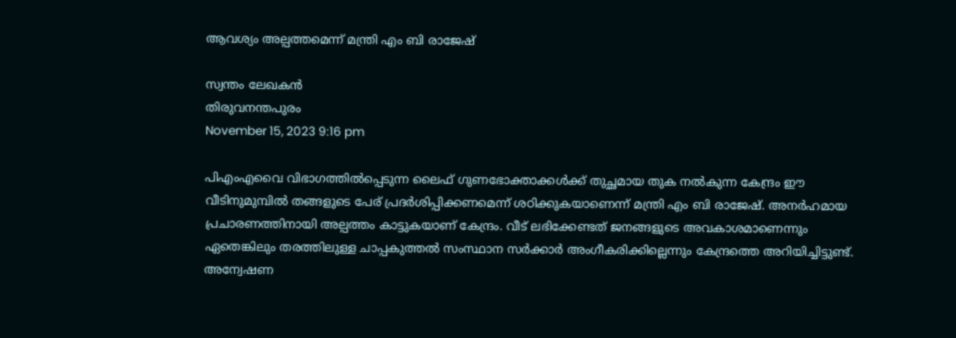ആവശ്യം അല്പത്തമെന്ന് മന്ത്രി എം ബി രാജേഷ്

സ്വന്തം ലേഖകന്‍
തിരുവനന്തപുരം
November 15, 2023 9:16 pm

പിഎംഎവൈ വിഭാഗത്തിൽപ്പെടുന്ന ലൈഫ് ഗുണഭോക്താക്കൾക്ക് തുച്ഛമായ തുക നല്‍കുന്ന കേന്ദ്രം ഈ വീടിനുമുമ്പില്‍ തങ്ങളുടെ പേര് പ്രദര്‍ശിപ്പിക്കണമെന്ന് ശഠിക്കുകയാണെന്ന് മന്ത്രി എം ബി രാജേഷ്. അനർഹമായ പ്രചാരണത്തിനായി അല്പത്തം കാട്ടുകയാണ് കേന്ദ്രം. വീട് ലഭിക്കേണ്ടത് ജനങ്ങളുടെ അവകാശമാണെന്നും ഏതെങ്കിലും തരത്തിലുള്ള ചാപ്പകുത്തല്‍ സംസ്ഥാന സര്‍ക്കാര്‍ അംഗീകരിക്കില്ലെന്നും കേന്ദ്രത്തെ അറിയിച്ചിട്ടുണ്ട്. അന്വേഷണ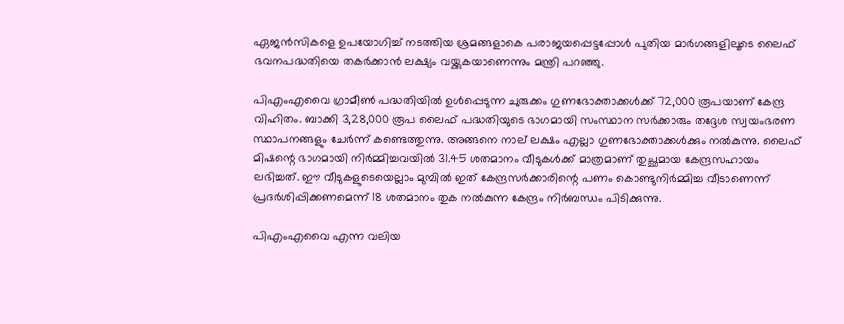ഏജൻസികളെ ഉപയോഗിച്ച് നടത്തിയ ശ്രമങ്ങളാകെ പരാജയപ്പെട്ടപ്പോള്‍ പുതിയ മാർഗങ്ങളിലൂടെ ലൈഫ് ഭവനപദ്ധതിയെ തകർക്കാൻ ലക്ഷ്യം വയ്ക്കുകയാണെന്നും മന്ത്രി പറഞ്ഞു.

പിഎംഎവൈ ഗ്രാമീൺ പദ്ധതിയില്‍ ഉള്‍പ്പെടുന്ന ചുരുക്കം ഗുണഭോക്താക്കൾക്ക് 72,000 രൂപയാണ് കേന്ദ്ര വിഹിതം. ബാക്കി 3,28,000 രൂപ ലൈഫ് പദ്ധതിയുടെ ഭാഗമായി സംസ്ഥാന സർക്കാരും തദ്ദേശ സ്വയംഭരണ സ്ഥാപനങ്ങളും ചേർന്ന് കണ്ടെത്തുന്നു. അങ്ങനെ നാല് ലക്ഷം എല്ലാ ഗുണഭോക്താക്കൾക്കും നൽകുന്നു. ലൈഫ് മിഷന്റെ ഭാഗമായി നിര്‍മ്മിച്ചവയില്‍ 31.45 ശതമാനം വീടുകൾക്ക് മാത്രമാണ് തുച്ഛമായ കേന്ദ്രസഹായം ലഭിച്ചത്. ഈ വീടുകളുടെയെല്ലാം മുമ്പില്‍ ഇത് കേന്ദ്രസർക്കാരിന്റെ പണം കൊണ്ടുനിർമ്മിച്ച വീടാണെന്ന് പ്രദർശിപ്പിക്കണമെന്ന് 18 ശതമാനം തുക നൽകുന്ന കേന്ദ്രം നിർബന്ധം പിടിക്കുന്നു.

പിഎംഎവൈ എന്ന വലിയ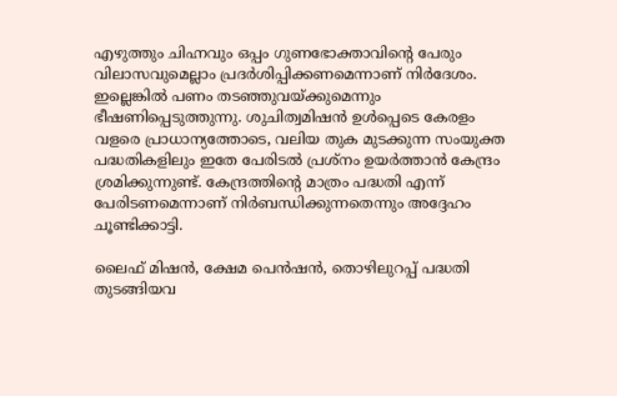എഴുത്തും ചിഹ്നവും ഒപ്പം ഗുണഭോക്താവിന്റെ പേരും വിലാസവുമെല്ലാം പ്രദർശിപ്പിക്കണമെന്നാണ് നിര്‍ദേശം. ഇല്ലെങ്കിൽ പണം തടഞ്ഞുവയ്ക്കുമെന്നും ഭീഷണിപ്പെടുത്തുന്നു. ശുചിത്വമിഷൻ ഉൾപ്പെടെ കേരളം വളരെ പ്രാധാന്യത്തോടെ, വലിയ തുക മുടക്കുന്ന സംയുക്ത പദ്ധതികളിലും ഇതേ പേരിടൽ പ്രശ്നം ഉയർത്താൻ കേന്ദ്രം ശ്രമിക്കുന്നുണ്ട്. കേന്ദ്രത്തിന്റെ മാത്രം പദ്ധതി എന്ന് പേരിടണമെന്നാണ് നിർബന്ധിക്കുന്നതെന്നും അദ്ദേഹം ചൂണ്ടിക്കാട്ടി.

ലൈഫ് മിഷന്‍, ക്ഷേമ പെന്‍ഷന്‍, തൊഴിലുറപ്പ് പദ്ധതി തുടങ്ങിയവ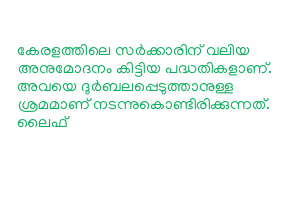കേരളത്തിലെ സര്‍ക്കാരിന് വലിയ അനുമോദനം കിട്ടിയ പദ്ധതികളാണ്. അവയെ ദുര്‍ബലപ്പെടുത്താനുള്ള ശ്രമമാണ് നടന്നുകൊണ്ടിരിക്കുന്നത്. ലൈഫ്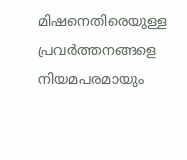മിഷനെതിരെയുള്ള പ്രവര്‍ത്തനങ്ങളെ നിയമപരമായും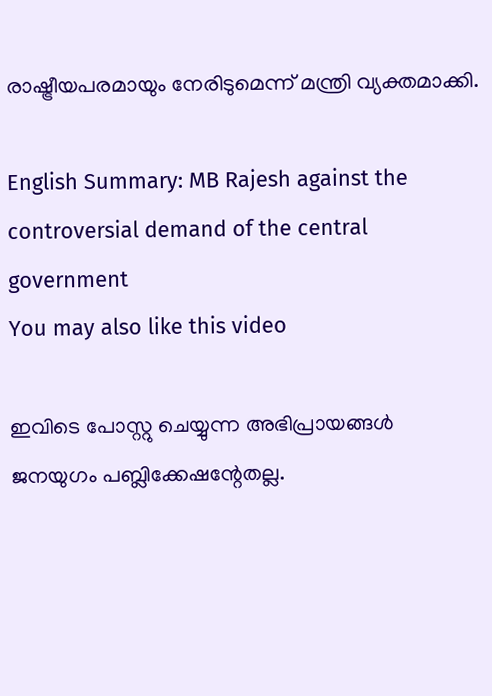രാഷ്ട്രീയപരമായും നേരിടുമെന്ന് മന്ത്രി വ്യക്തമാക്കി.

English Summary: MB Rajesh against the controversial demand of the central government
You may also like this video

ഇവിടെ പോസ്റ്റു ചെയ്യുന്ന അഭിപ്രായങ്ങള്‍ ജനയുഗം പബ്ലിക്കേഷന്റേതല്ല.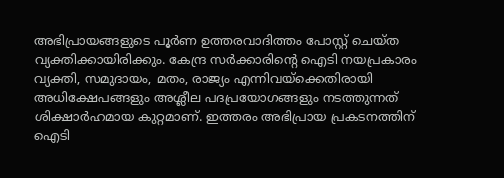അഭിപ്രായങ്ങളുടെ പൂര്‍ണ ഉത്തരവാദിത്തം പോസ്റ്റ് ചെയ്ത വ്യക്തിക്കായിരിക്കും. കേന്ദ്ര സര്‍ക്കാരിന്റെ ഐടി നയപ്രകാരം വ്യക്തി, സമുദായം, മതം, രാജ്യം എന്നിവയ്‌ക്കെതിരായി അധിക്ഷേപങ്ങളും അശ്ലീല പദപ്രയോഗങ്ങളും നടത്തുന്നത് ശിക്ഷാര്‍ഹമായ കുറ്റമാണ്. ഇത്തരം അഭിപ്രായ പ്രകടനത്തിന് ഐടി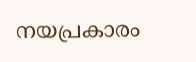നയപ്രകാരം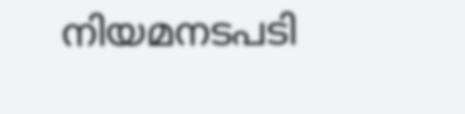നിയമനടപടി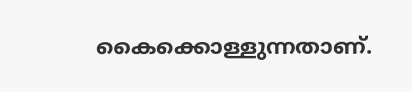കൈക്കൊള്ളുന്നതാണ്.